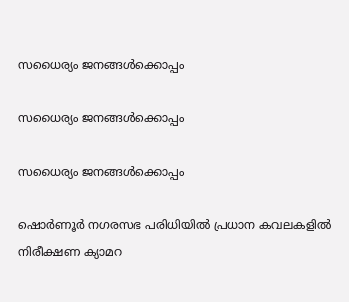സധൈര്യം ജനങ്ങൾക്കൊപ്പം

സധൈര്യം ജനങ്ങൾക്കൊപ്പം

സധൈര്യം ജനങ്ങൾക്കൊപ്പം

ഷൊർണൂർ നഗരസഭ പരിധിയിൽ പ്രധാന കവലകളിൽ നിരീക്ഷണ ക്യാമറ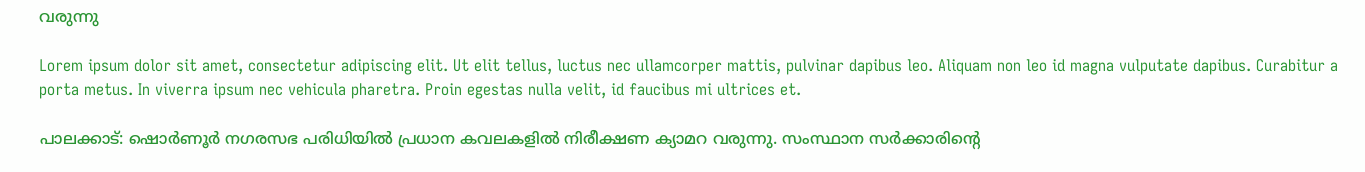വരുന്നു

Lorem ipsum dolor sit amet, consectetur adipiscing elit. Ut elit tellus, luctus nec ullamcorper mattis, pulvinar dapibus leo. Aliquam non leo id magna vulputate dapibus. Curabitur a porta metus. In viverra ipsum nec vehicula pharetra. Proin egestas nulla velit, id faucibus mi ultrices et.

പാലക്കാട്: ഷൊർണൂർ നഗരസഭ പരിധിയിൽ പ്രധാന കവലകളിൽ നിരീക്ഷണ ക്യാമറ വരുന്നു. സംസ്ഥാന സർക്കാരിൻ്റെ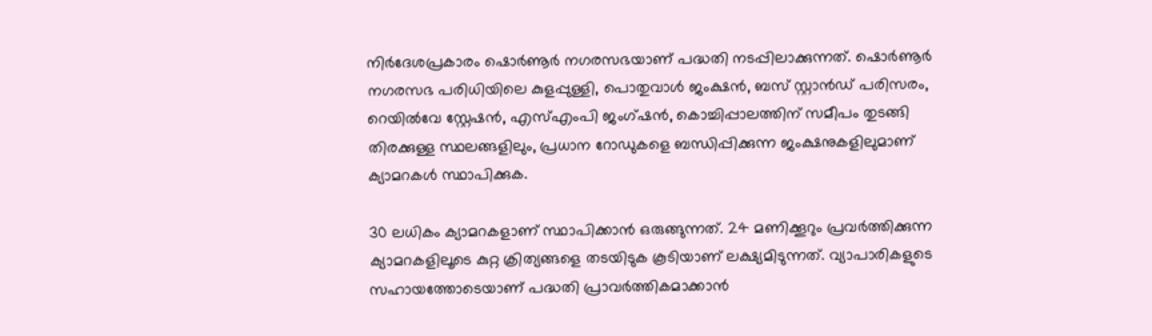നിർദേശപ്രകാരം ഷൊർണൂർ നഗരസഭയാണ് പദ്ധതി നടപ്പിലാക്കുന്നത്. ഷൊർണൂർ നഗരസഭ പരിധിയിലെ കുളപ്പുള്ളി, പൊതുവാൾ ജംക്ഷൻ, ബസ് സ്റ്റാൻഡ് പരിസരം, റെയിൽവേ സ്റ്റേഷൻ, എസ്എംപി ജംഗ്ഷൻ, കൊച്ചിപ്പാലത്തിന് സമീപം തുടങ്ങി തിരക്കുള്ള സ്ഥലങ്ങളിലും, പ്രധാന റോഡുകളെ ബന്ധിപ്പിക്കുന്ന ജംക്ഷനുകളിലുമാണ് ക്യാമറകൾ സ്ഥാപിക്കുക.

30 ലധികം ക്യാമറകളാണ് സ്ഥാപിക്കാൻ ഒരുങ്ങുന്നത്. 24 മണിക്കൂറും പ്രവർത്തിക്കുന്ന ക്യാമറകളിലൂടെ കുറ്റ ക്രിത്യങ്ങളെ തടയിടുക കൂടിയാണ് ലക്ഷ്യമിടുന്നത്. വ്യാപാരികളുടെ സഹായത്തോടെയാണ് പദ്ധതി പ്രാവർത്തികമാക്കാൻ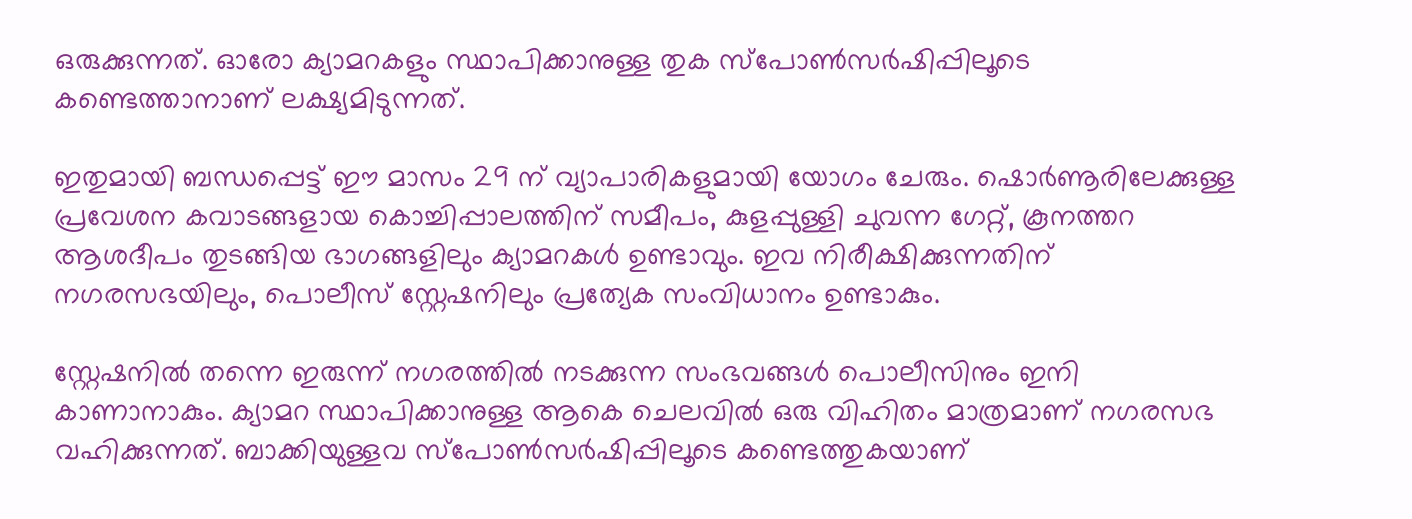ഒരുക്കുന്നത്. ഓരോ ക്യാമറകളും സ്ഥാപിക്കാനുള്ള തുക സ്പോൺസർഷിപ്പിലൂടെ കണ്ടെത്താനാണ് ലക്ഷ്യമിടുന്നത്.

ഇതുമായി ബന്ധപ്പെട്ട് ഈ മാസം 29 ന് വ്യാപാരികളുമായി യോഗം ചേരും. ഷൊർണൂരിലേക്കുള്ള പ്രവേശന കവാടങ്ങളായ കൊച്ചിപ്പാലത്തിന് സമീപം, കുളപ്പുള്ളി ചുവന്ന ഗേറ്റ്, കൂനത്തറ ആശദീപം തുടങ്ങിയ ഭാഗങ്ങളിലും ക്യാമറകൾ ഉണ്ടാവും. ഇവ നിരീക്ഷിക്കുന്നതിന് നഗരസഭയിലും, പൊലീസ് സ്റ്റേഷനിലും പ്രത്യേക സംവിധാനം ഉണ്ടാകും.

സ്റ്റേഷനിൽ തന്നെ ഇരുന്ന് നഗരത്തിൽ നടക്കുന്ന സംഭവങ്ങൾ പൊലീസിനും ഇനി കാണാനാകും. ക്യാമറ സ്ഥാപിക്കാനുള്ള ആകെ ചെലവിൽ ഒരു വിഹിതം മാത്രമാണ് നഗരസഭ വഹിക്കുന്നത്. ബാക്കിയുള്ളവ സ്പോൺസർഷിപ്പിലൂടെ കണ്ടെത്തുകയാണ്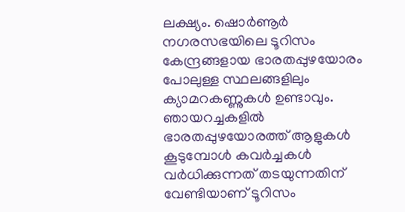ലക്ഷ്യം. ഷൊർണൂർ നഗരസഭയിലെ ടൂറിസം കേന്ദ്രങ്ങളായ ഭാരതപ്പുഴയോരം പോലുള്ള സ്ഥലങ്ങളിലും ക്യാമറകണ്ണുകൾ ഉണ്ടാവും. ഞായറച്ചകളിൽ ഭാരതപ്പുഴയോരത്ത് ആളുകൾ കൂടുമ്പോൾ കവർച്ചകൾ വർധിക്കുന്നത് തടയുന്നതിന് വേണ്ടിയാണ് ടൂറിസം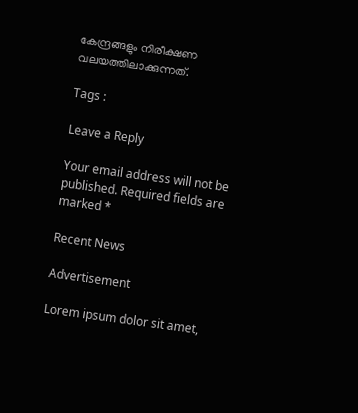കേന്ദ്രങ്ങളും നിരീക്ഷണ വലയത്തിലാക്കുന്നത്.

Tags :

Leave a Reply

Your email address will not be published. Required fields are marked *

Recent News

Advertisement

Lorem ipsum dolor sit amet,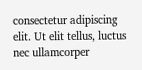consectetur adipiscing elit. Ut elit tellus, luctus nec ullamcorper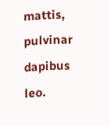mattis, pulvinar dapibus leo.